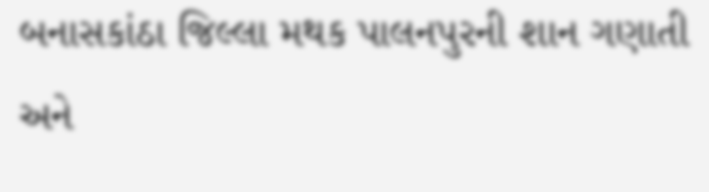બનાસકાંઠા જિલ્લા મથક પાલનપુરની શાન ગણાતી અને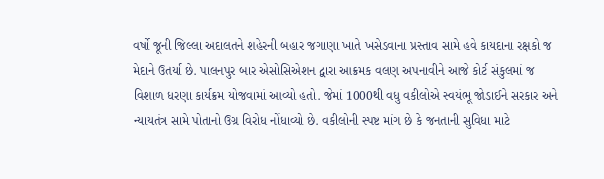વર્ષો જૂની જિલ્લા અદાલતને શહેરની બહાર જગાણા ખાતે ખસેડવાના પ્રસ્તાવ સામે હવે કાયદાના રક્ષકો જ મેદાને ઉતર્યા છે. પાલનપુર બાર એસોસિએશન દ્વારા આક્રમક વલણ અપનાવીને આજે કોર્ટ સંકુલમાં જ વિશાળ ધરણા કાર્યક્રમ યોજવામાં આવ્યો હતો. જેમાં 1000થી વધુ વકીલોએ સ્વયંભૂ જોડાઈને સરકાર અને ન્યાયતંત્ર સામે પોતાનો ઉગ્ર વિરોધ નોંધાવ્યો છે. વકીલોની સ્પષ્ટ માંગ છે કે જનતાની સુવિધા માટે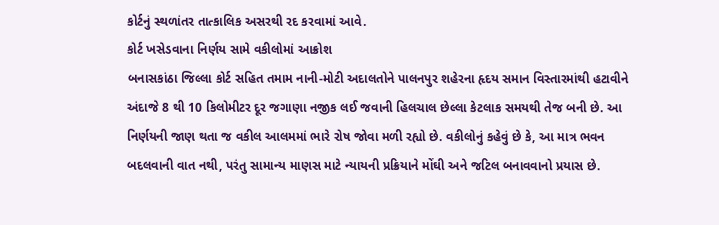કોર્ટનું સ્થળાંતર તાત્કાલિક અસરથી રદ કરવામાં આવે.
કોર્ટ ખસેડવાના નિર્ણય સામે વકીલોમાં આક્રોશ
બનાસકાંઠા જિલ્લા કોર્ટ સહિત તમામ નાની-મોટી અદાલતોને પાલનપુર શહેરના હૃદય સમાન વિસ્તારમાંથી હટાવીને અંદાજે 8 થી 10 કિલોમીટર દૂર જગાણા નજીક લઈ જવાની હિલચાલ છેલ્લા કેટલાક સમયથી તેજ બની છે. આ નિર્ણયની જાણ થતા જ વકીલ આલમમાં ભારે રોષ જોવા મળી રહ્યો છે. વકીલોનું કહેવું છે કે, આ માત્ર ભવન બદલવાની વાત નથી, પરંતુ સામાન્ય માણસ માટે ન્યાયની પ્રક્રિયાને મોંઘી અને જટિલ બનાવવાનો પ્રયાસ છે.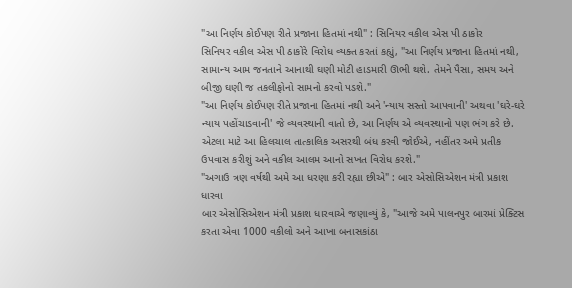"આ નિર્ણય કોઈપણ રીતે પ્રજાના હિતમાં નથી" : સિનિયર વકીલ એસ પી ઠાકોર
સિનિયર વકીલ એસ પી ઠાકોરે વિરોધ વ્યક્ત કરતાં કહ્યું, "આ નિર્ણય પ્રજાના હિતમાં નથી, સામાન્ય આમ જનતાને આનાથી ઘણી મોટી હાડમારી ઊભી થશે. તેમને પૈસા, સમય અને બીજી ઘણી જ તકલીફોનો સામનો કરવો પડશે."
"આ નિર્ણય કોઈપણ રીતે પ્રજાના હિતમાં નથી અને 'ન્યાય સસ્તો આપવાની' અથવા 'ઘરે-ઘરે ન્યાય પહોંચાડવાની' જે વ્યવસ્થાની વાતો છે, આ નિર્ણય એ વ્યવસ્થાનો પણ ભંગ કરે છે. એટલા માટે આ હિલચાલ તાત્કાલિક અસરથી બંધ કરવી જોઈએ, નહીંતર અમે પ્રતીક ઉપવાસ કરીશું અને વકીલ આલમ આનો સખત વિરોધ કરશે."
"અગાઉ ત્રણ વર્ષથી અમે આ ધરણા કરી રહ્યા છીએ" : બાર એસોસિએશન મંત્રી પ્રકાશ ધારવા
બાર એસોસિએશન મંત્રી પ્રકાશ ધારવાએ જણાવ્યું કે, "આજે અમે પાલનપુર બારમાં પ્રેક્ટિસ કરતા એવા 1000 વકીલો અને આખા બનાસકાંઠા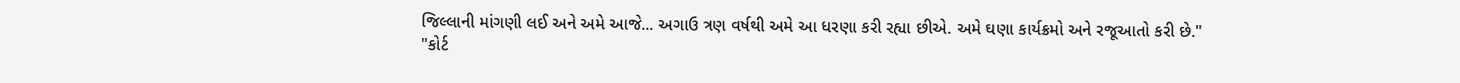જિલ્લાની માંગણી લઈ અને અમે આજે... અગાઉ ત્રણ વર્ષથી અમે આ ધરણા કરી રહ્યા છીએ. અમે ઘણા કાર્યક્રમો અને રજૂઆતો કરી છે."
"કોર્ટ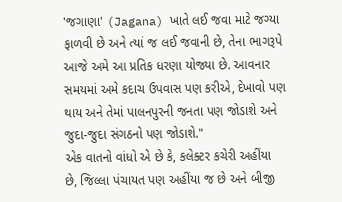'જગાણા' (Jagana) ખાતે લઈ જવા માટે જગ્યા ફાળવી છે અને ત્યાં જ લઈ જવાની છે, તેના ભાગરૂપે આજે અમે આ પ્રતિક ધરણા યોજ્યા છે. આવનાર સમયમાં અમે કદાચ ઉપવાસ પણ કરીએ, દેખાવો પણ થાય અને તેમાં પાલનપુરની જનતા પણ જોડાશે અને જુદા-જુદા સંગઠનો પણ જોડાશે."
એક વાતનો વાંધો એ છે કે, કલેક્ટર કચેરી અહીંયા છે, જિલ્લા પંચાયત પણ અહીંયા જ છે અને બીજી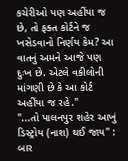કચેરીઓ પણ અહીંયા જ છે, તો ફક્ત કોર્ટને જ ખસેડવાનો નિર્ણય કેમ? આ વાતનું અમને આજે પણ દુઃખ છે. એટલે વકીલોની માંગણી છે કે આ કોર્ટ અહીંયા જ રહે."
"...તો પાલનપુર શહેર આખું ડિસ્ટ્રોય (નાશ) થઈ જાય" : બાર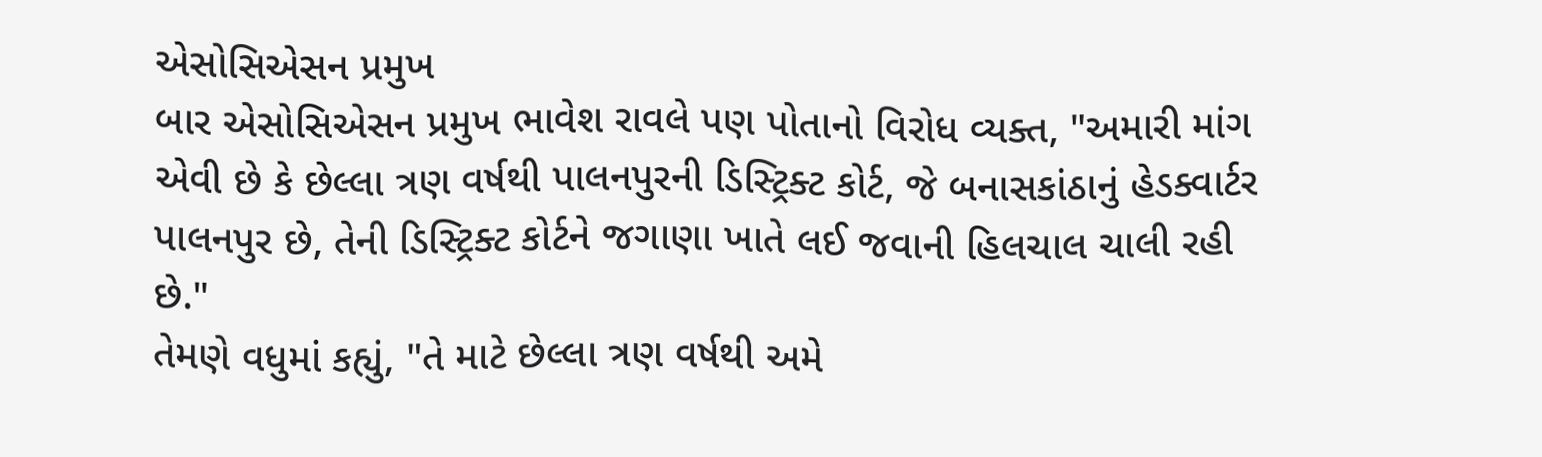એસોસિએસન પ્રમુખ
બાર એસોસિએસન પ્રમુખ ભાવેશ રાવલે પણ પોતાનો વિરોધ વ્યક્ત, "અમારી માંગ એવી છે કે છેલ્લા ત્રણ વર્ષથી પાલનપુરની ડિસ્ટ્રિક્ટ કોર્ટ, જે બનાસકાંઠાનું હેડક્વાર્ટર પાલનપુર છે, તેની ડિસ્ટ્રિક્ટ કોર્ટને જગાણા ખાતે લઈ જવાની હિલચાલ ચાલી રહી છે."
તેમણે વધુમાં કહ્યું, "તે માટે છેલ્લા ત્રણ વર્ષથી અમે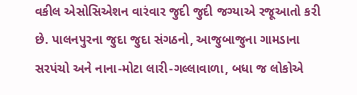વકીલ એસોસિએશન વારંવાર જુદી જુદી જગ્યાએ રજૂઆતો કરી છે. પાલનપુરના જુદા જુદા સંગઠનો, આજુબાજુના ગામડાના સરપંચો અને નાના-મોટા લારી-ગલ્લાવાળા, બધા જ લોકોએ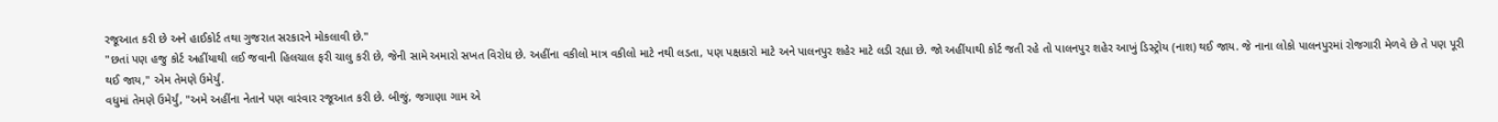રજૂઆત કરી છે અને હાઈકોર્ટ તથા ગુજરાત સરકારને મોકલાવી છે."
"છતાં પણ હજુ કોર્ટ અહીંયાથી લઈ જવાની હિલચાલ ફરી ચાલુ કરી છે, જેની સામે અમારો સખત વિરોધ છે. અહીંના વકીલો માત્ર વકીલો માટે નથી લડતા, પણ પક્ષકારો માટે અને પાલનપુર શહેર માટે લડી રહ્યા છે. જો અહીંયાથી કોર્ટ જતી રહે તો પાલનપુર શહેર આખું ડિસ્ટ્રોય (નાશ) થઈ જાય. જે નાના લોકો પાલનપુરમાં રોજગારી મેળવે છે તે પણ પૂરી થઈ જાય," એમ તેમણે ઉમેર્યું.
વધુમાં તેમણે ઉમેર્યું, "અમે અહીંના નેતાને પણ વારંવાર રજૂઆત કરી છે. બીજું, જગાણા ગામ એ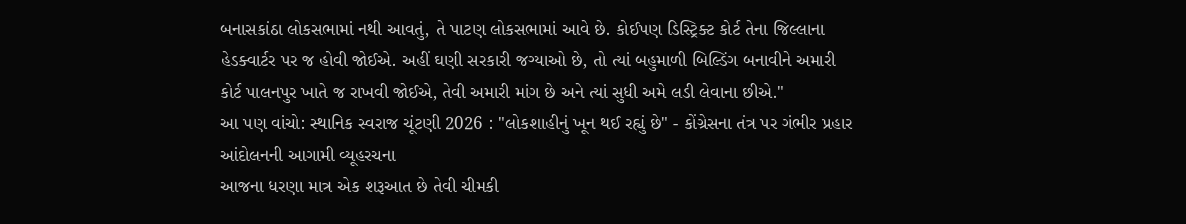બનાસકાંઠા લોકસભામાં નથી આવતું, તે પાટણ લોકસભામાં આવે છે. કોઈપણ ડિસ્ટ્રિક્ટ કોર્ટ તેના જિલ્લાના હેડક્વાર્ટર પર જ હોવી જોઈએ. અહીં ઘણી સરકારી જગ્યાઓ છે, તો ત્યાં બહુમાળી બિલ્ડિંગ બનાવીને અમારી કોર્ટ પાલનપુર ખાતે જ રાખવી જોઈએ, તેવી અમારી માંગ છે અને ત્યાં સુધી અમે લડી લેવાના છીએ."
આ પણ વાંચો: સ્થાનિક સ્વરાજ ચૂંટણી 2026 : "લોકશાહીનું ખૂન થઈ રહ્યું છે" - કોંગ્રેસના તંત્ર પર ગંભીર પ્રહાર
આંદોલનની આગામી વ્યૂહરચના
આજના ધરણા માત્ર એક શરૂઆત છે તેવી ચીમકી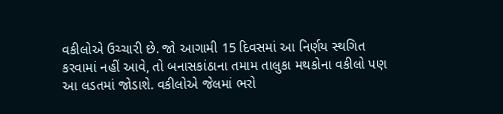વકીલોએ ઉચ્ચારી છે. જો આગામી 15 દિવસમાં આ નિર્ણય સ્થગિત કરવામાં નહીં આવે, તો બનાસકાંઠાના તમામ તાલુકા મથકોના વકીલો પણ આ લડતમાં જોડાશે. વકીલોએ જેલમાં ભરો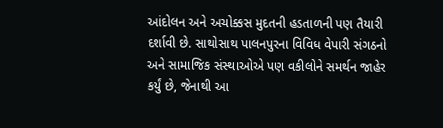આંદોલન અને અચોક્કસ મુદતની હડતાળની પણ તૈયારી દર્શાવી છે. સાથોસાથ પાલનપુરના વિવિધ વેપારી સંગઠનો અને સામાજિક સંસ્થાઓએ પણ વકીલોને સમર્થન જાહેર કર્યું છે, જેનાથી આ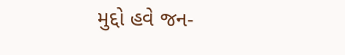મુદ્દો હવે જન-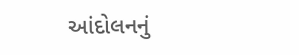આંદોલનનું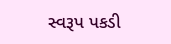સ્વરૂપ પકડી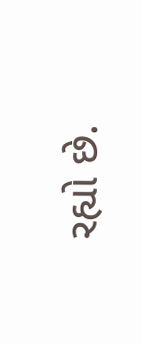રહ્યો છે.